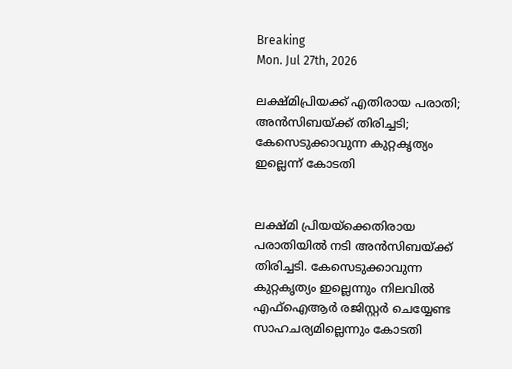Breaking
Mon. Jul 27th, 2026

ലക്ഷ്മിപ്രിയക്ക് എതിരായ പരാതി; അന്‍സിബയ്ക്ക് തിരിച്ചടി; കേസെടുക്കാവുന്ന കുറ്റകൃത്യം ഇല്ലെന്ന് കോടതി


ലക്ഷ്മി പ്രിയയ്‌ക്കെതിരായ പരാതിയില്‍ നടി അന്‍സിബയ്ക്ക് തിരിച്ചടി. കേസെടുക്കാവുന്ന കുറ്റകൃത്യം ഇല്ലെന്നും നിലവില്‍ എഫ്‌ഐആര്‍ രജിസ്റ്റര്‍ ചെയ്യേണ്ട സാഹചര്യമില്ലെന്നും കോടതി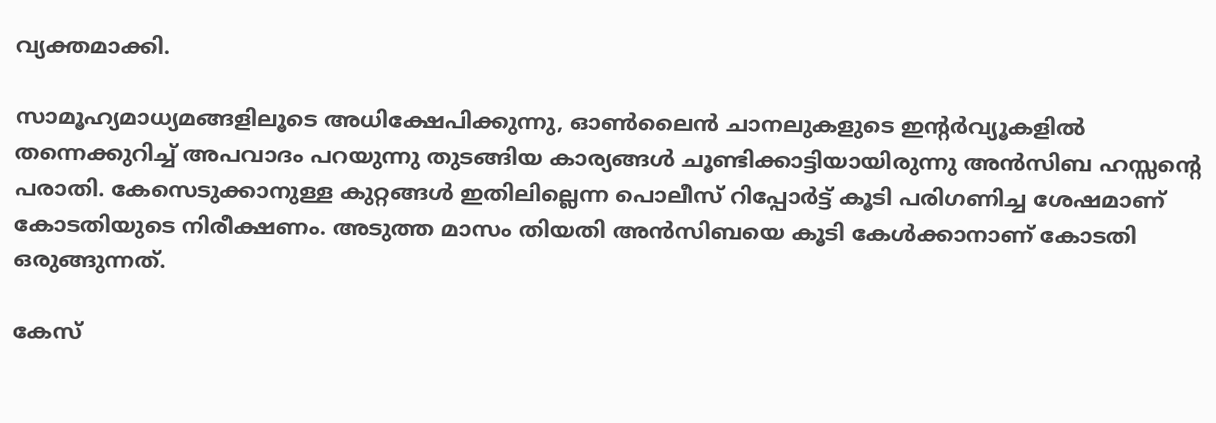വ്യക്തമാക്കി.

സാമൂഹ്യമാധ്യമങ്ങളിലൂടെ അധിക്ഷേപിക്കുന്നു, ഓണ്‍ലൈന്‍ ചാനലുകളുടെ ഇന്റര്‍വ്യൂകളില്‍ തന്നെക്കുറിച്ച് അപവാദം പറയുന്നു തുടങ്ങിയ കാര്യങ്ങള്‍ ചൂണ്ടിക്കാട്ടിയായിരുന്നു അന്‍സിബ ഹസ്സന്റെ പരാതി. കേസെടുക്കാനുള്ള കുറ്റങ്ങള്‍ ഇതിലില്ലെന്ന പൊലീസ് റിപ്പോര്‍ട്ട് കൂടി പരിഗണിച്ച ശേഷമാണ് കോടതിയുടെ നിരീക്ഷണം. അടുത്ത മാസം തിയതി അന്‍സിബയെ കൂടി കേള്‍ക്കാനാണ് കോടതി ഒരുങ്ങുന്നത്.

കേസ്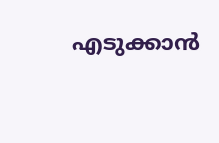എടുക്കാന്‍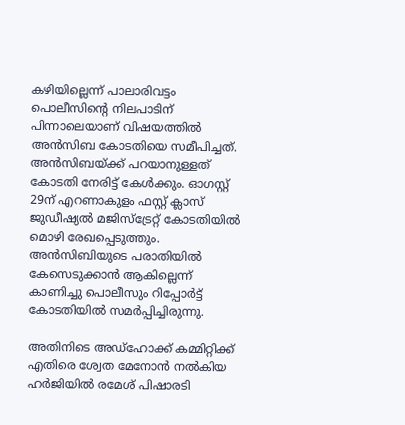കഴിയില്ലെന്ന് പാലാരിവട്ടം പൊലീസിന്റെ നിലപാടിന് പിന്നാലെയാണ് വിഷയത്തില്‍ അന്‍സിബ കോടതിയെ സമീപിച്ചത്. അന്‍സിബയ്ക്ക് പറയാനുള്ളത് കോടതി നേരിട്ട് കേള്‍ക്കും. ഓഗസ്റ്റ് 29ന് എറണാകുളം ഫസ്റ്റ് ക്ലാസ് ജുഡീഷ്യല്‍ മജിസ്‌ട്രേറ്റ് കോടതിയില്‍ മൊഴി രേഖപ്പെടുത്തും. അന്‍സിബിയുടെ പരാതിയില്‍ കേസെടുക്കാന്‍ ആകില്ലെന്ന് കാണിച്ചു പൊലീസും റിപ്പോര്‍ട്ട് കോടതിയില്‍ സമര്‍പ്പിച്ചിരുന്നു.

അതിനിടെ അഡ്‌ഹോക്ക് കമ്മിറ്റിക്ക് എതിരെ ശ്വേത മേനോന്‍ നല്‍കിയ ഹര്‍ജിയില്‍ രമേശ് പിഷാരടി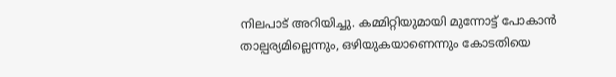നിലപാട് അറിയിച്ചു. കമ്മിറ്റിയുമായി മുന്നോട്ട് പോകാന്‍ താല്പര്യമില്ലെന്നും, ഒഴിയുകയാണെന്നും കോടതിയെ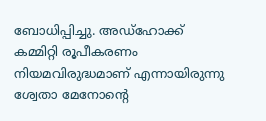ബോധിപ്പിച്ചു. അഡ്‌ഹോക്ക് കമ്മിറ്റി രൂപീകരണം നിയമവിരുദ്ധമാണ് എന്നായിരുന്നു ശ്വേതാ മേനോന്റെ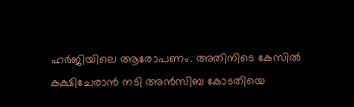ഹര്‍ജിയിലെ ആരോപണം. അതിനിടെ കേസില്‍ കക്ഷിചേരാന്‍ നടി അന്‍സിബ കോടതിയെ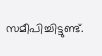സമീപിച്ചിട്ടുണ്ട്.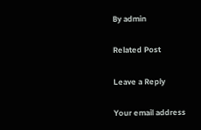By admin

Related Post

Leave a Reply

Your email address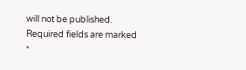will not be published. Required fields are marked *